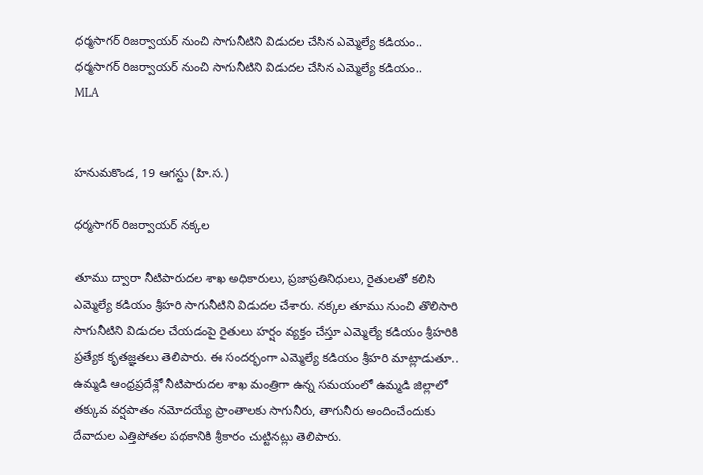ధర్మసాగర్ రిజర్వాయర్ నుంచి సాగునీటిని విడుదల చేసిన ఎమ్మెల్యే కడియం..
ధర్మసాగర్ రిజర్వాయర్ నుంచి సాగునీటిని విడుదల చేసిన ఎమ్మెల్యే కడియం..
MLA


హనుమకొండ, 19 ఆగస్టు (హి.స.)

ధర్మసాగర్ రిజర్వాయర్ నక్కల

తూము ద్వారా నీటిపారుదల శాఖ అధికారులు, ప్రజాప్రతినిధులు, రైతులతో కలిసి ఎమ్మెల్యే కడియం శ్రీహరి సాగునీటిని విడుదల చేశారు. నక్కల తూము నుంచి తొలిసారి సాగునీటిని విడుదల చేయడంపై రైతులు హర్షం వ్యక్తం చేస్తూ ఎమ్మెల్యే కడియం శ్రీహరికి ప్రత్యేక కృతజ్ఞతలు తెలిపారు. ఈ సందర్భంగా ఎమ్మెల్యే కడియం శ్రీహరి మాట్లాడుతూ.. ఉమ్మడి ఆంధ్రప్రదేశ్లో నీటిపారుదల శాఖ మంత్రిగా ఉన్న సమయంలో ఉమ్మడి జిల్లాలో తక్కువ వర్షపాతం నమోదయ్యే ప్రాంతాలకు సాగునీరు, తాగునీరు అందించేందుకు దేవాదుల ఎత్తిపోతల పథకానికి శ్రీకారం చుట్టినట్లు తెలిపారు.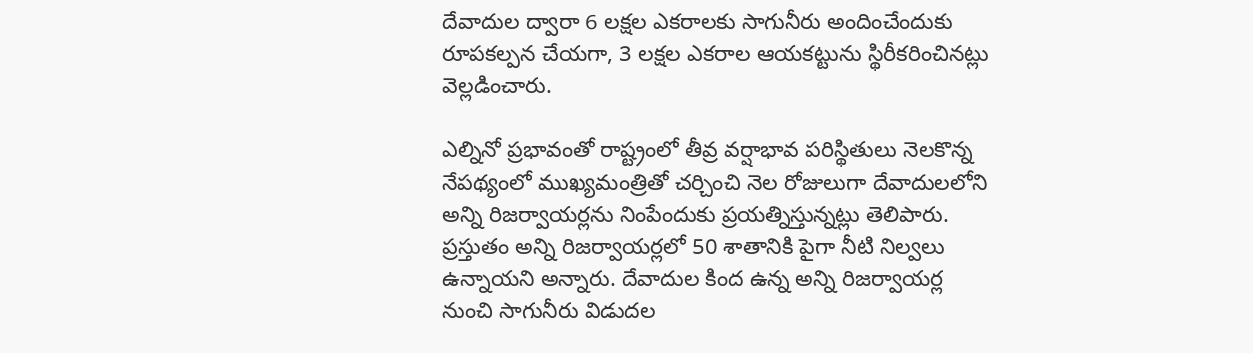దేవాదుల ద్వారా 6 లక్షల ఎకరాలకు సాగునీరు అందించేందుకు రూపకల్పన చేయగా, 3 లక్షల ఎకరాల ఆయకట్టును స్థిరీకరించినట్లు వెల్లడించారు.

ఎల్నినో ప్రభావంతో రాష్ట్రంలో తీవ్ర వర్షాభావ పరిస్థితులు నెలకొన్న నేపథ్యంలో ముఖ్యమంత్రితో చర్చించి నెల రోజులుగా దేవాదులలోని అన్ని రిజర్వాయర్లను నింపేందుకు ప్రయత్నిస్తున్నట్లు తెలిపారు. ప్రస్తుతం అన్ని రిజర్వాయర్లలో 50 శాతానికి పైగా నీటి నిల్వలు ఉన్నాయని అన్నారు. దేవాదుల కింద ఉన్న అన్ని రిజర్వాయర్ల నుంచి సాగునీరు విడుదల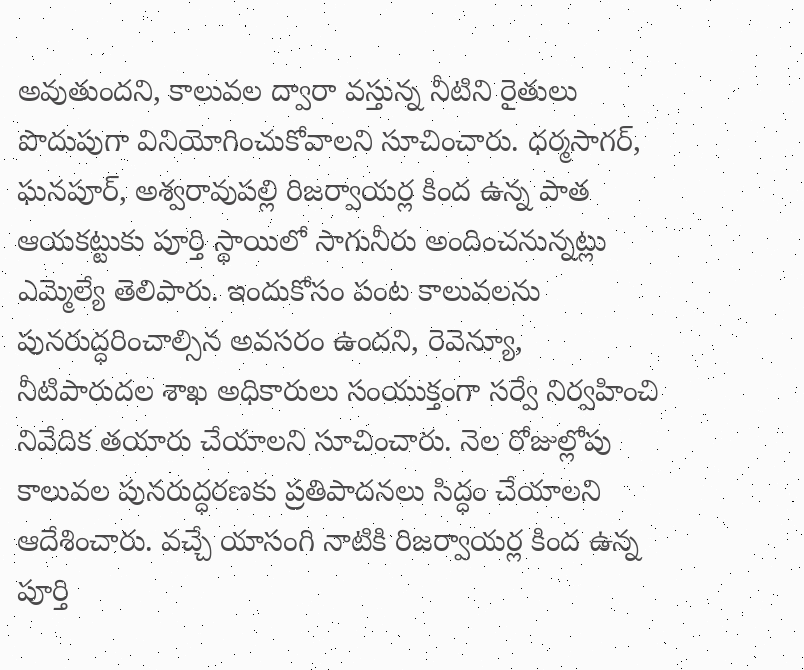అవుతుందని, కాలువల ద్వారా వస్తున్న నీటిని రైతులు పొదుపుగా వినియోగించుకోవాలని సూచించారు. ధర్మసాగర్, ఘనపూర్, అశ్వరావుపల్లి రిజర్వాయర్ల కింద ఉన్న పాత ఆయకట్టుకు పూర్తి స్థాయిలో సాగునీరు అందించనున్నట్లు ఎమ్మెల్యే తెలిపారు. ఇందుకోసం పంట కాలువలను పునరుద్ధరించాల్సిన అవసరం ఉందని, రెవెన్యూ, నీటిపారుదల శాఖ అధికారులు సంయుక్తంగా సర్వే నిర్వహించి నివేదిక తయారు చేయాలని సూచించారు. నెల రోజుల్లోపు కాలువల పునరుద్ధరణకు ప్రతిపాదనలు సిద్ధం చేయాలని ఆదేశించారు. వచ్చే యాసంగి నాటికి రిజర్వాయర్ల కింద ఉన్న పూర్తి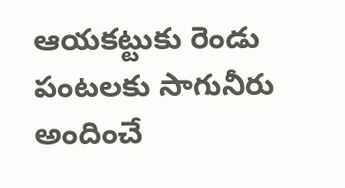ఆయకట్టుకు రెండు పంటలకు సాగునీరు అందించే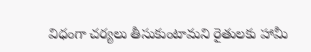విధంగా చర్యలు తీసుకుంటామని రైతులకు హామీ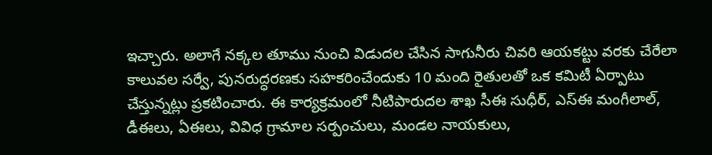ఇచ్చారు. అలాగే నక్కల తూము నుంచి విడుదల చేసిన సాగునీరు చివరి ఆయకట్టు వరకు చేరేలా కాలువల సర్వే, పునరుద్ధరణకు సహకరించేందుకు 10 మంది రైతులతో ఒక కమిటీ ఏర్పాటు చేస్తున్నట్లు ప్రకటించారు. ఈ కార్యక్రమంలో నీటిపారుదల శాఖ సీఈ సుధీర్, ఎస్ఈ మంగీలాల్, డీఈలు, ఏఈలు, వివిధ గ్రామాల సర్పంచులు, మండల నాయకులు,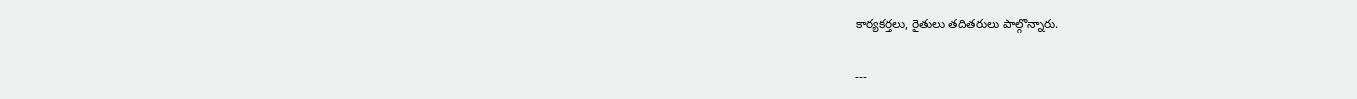కార్యకర్తలు, రైతులు తదితరులు పాల్గొన్నారు.

---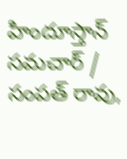హిందూస్తాన్ సమచార్ / సంపత్ రావు,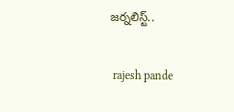జర్నలిస్ట్..


 rajesh pande